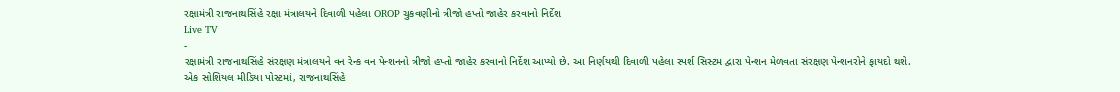રક્ષામંત્રી રાજનાથસિંહે રક્ષા મંત્રાલયને દિવાળી પહેલા OROP ચુકવણીનો ત્રીજો હપ્તો જાહેર કરવાનો નિર્દેશ
Live TV
-
રક્ષામંત્રી રાજનાથસિંહે સંરક્ષણ મંત્રાલયને વન રેન્ક વન પેન્શનનો ત્રીજો હપ્તો જાહેર કરવાનો નિર્દેશ આપ્યો છે. આ નિર્ણયથી દિવાળી પહેલા સ્પર્શ સિસ્ટમ દ્વારા પેન્શન મેળવતા સંરક્ષણ પેન્શનરોને ફાયદો થશે.
એક સોશિયલ મીડિયા પોસ્ટમાં, રાજનાથસિંહે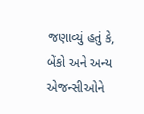જણાવ્યું હતું કે, બેંકો અને અન્ય એજન્સીઓને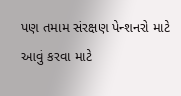પણ તમામ સંરક્ષણ પેન્શનરો માટે આવું કરવા માટે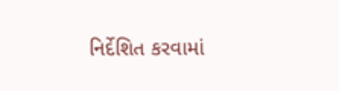નિર્દેશિત કરવામાં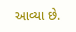આવ્યા છે.